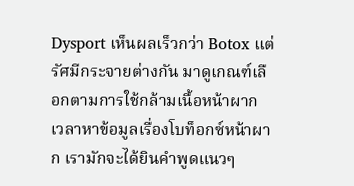Dysport เห็นผลเร็วกว่า Botox แต่รัศมีกระจายต่างกัน มาดูเกณฑ์เลือกตามการใช้กล้ามเนื้อหน้าผาก
เวลาหาข้อมูลเรื่องโบท็อกซ์หน้าผาก เรามักจะได้ยินคำพูดแนวๆ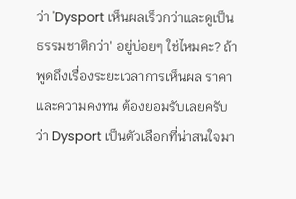ว่า 'Dysport เห็นผลเร็วกว่าและดูเป็นธรรมชาติกว่า' อยู่บ่อยๆ ใช่ไหมคะ? ถ้าพูดถึงเรื่องระยะเวลาการเห็นผล ราคา และความคงทน ต้องยอมรับเลยครับว่า Dysport เป็นตัวเลือกที่น่าสนใจมา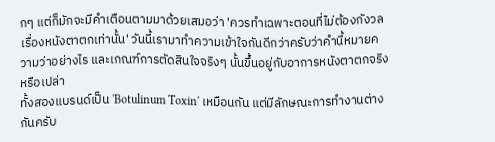กๆ แต่ก็มักจะมีคำเตือนตามมาด้วยเสมอว่า 'ควรทำเฉพาะตอนที่ไม่ต้องกังวลเรื่องหนังตาตกเท่านั้น' วันนี้เรามาทำความเข้าใจกันดีกว่าครับว่าคำนี้หมายความว่าอย่างไร และเกณฑ์การตัดสินใจจริงๆ นั้นขึ้นอยู่กับอาการหนังตาตกจริงหรือเปล่า
ทั้งสองแบรนด์เป็น 'Botulinum Toxin' เหมือนกัน แต่มีลักษณะการทำงานต่างกันครับ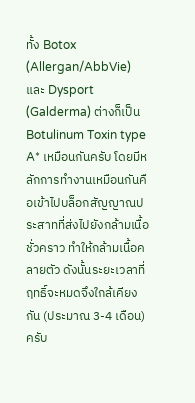ทั้ง Botox (Allergan/AbbVie) และ Dysport (Galderma) ต่างก็เป็น Botulinum Toxin type A* เหมือนกันครับ โดยมีหลักการทำงานเหมือนกันคือเข้าไปบล็อกสัญญาณประสาทที่ส่งไปยังกล้ามเนื้อชั่วคราว ทำให้กล้ามเนื้อคลายตัว ดังนั้นระยะเวลาที่ฤทธิ์จะหมดจึงใกล้เคียงกัน (ประมาณ 3-4 เดือน) ครับ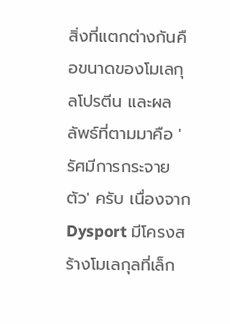สิ่งที่แตกต่างกันคือขนาดของโมเลกุลโปรตีน และผลลัพธ์ที่ตามมาคือ 'รัศมีการกระจายตัว' ครับ เนื่องจาก Dysport มีโครงสร้างโมเลกุลที่เล็ก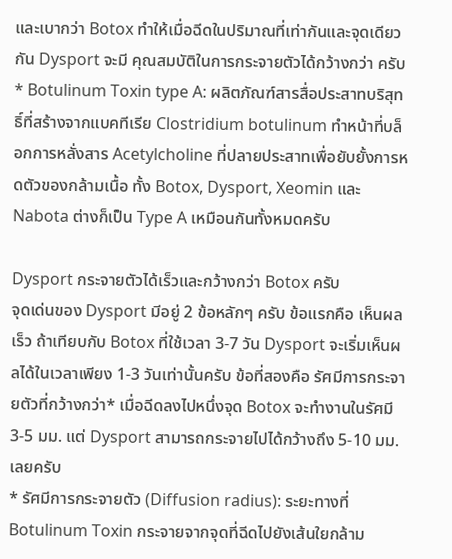และเบากว่า Botox ทำให้เมื่อฉีดในปริมาณที่เท่ากันและจุดเดียวกัน Dysport จะมี คุณสมบัติในการกระจายตัวได้กว้างกว่า ครับ
* Botulinum Toxin type A: ผลิตภัณฑ์สารสื่อประสาทบริสุทธิ์ที่สร้างจากแบคทีเรีย Clostridium botulinum ทำหน้าที่บล็อกการหลั่งสาร Acetylcholine ที่ปลายประสาทเพื่อยับยั้งการหดตัวของกล้ามเนื้อ ทั้ง Botox, Dysport, Xeomin และ Nabota ต่างก็เป็น Type A เหมือนกันทั้งหมดครับ

Dysport กระจายตัวได้เร็วและกว้างกว่า Botox ครับ
จุดเด่นของ Dysport มีอยู่ 2 ข้อหลักๆ ครับ ข้อแรกคือ เห็นผลเร็ว ถ้าเทียบกับ Botox ที่ใช้เวลา 3-7 วัน Dysport จะเริ่มเห็นผลได้ในเวลาเพียง 1-3 วันเท่านั้นครับ ข้อที่สองคือ รัศมีการกระจายตัวที่กว้างกว่า* เมื่อฉีดลงไปหนึ่งจุด Botox จะทำงานในรัศมี 3-5 มม. แต่ Dysport สามารถกระจายไปได้กว้างถึง 5-10 มม. เลยครับ
* รัศมีการกระจายตัว (Diffusion radius): ระยะทางที่ Botulinum Toxin กระจายจากจุดที่ฉีดไปยังเส้นใยกล้าม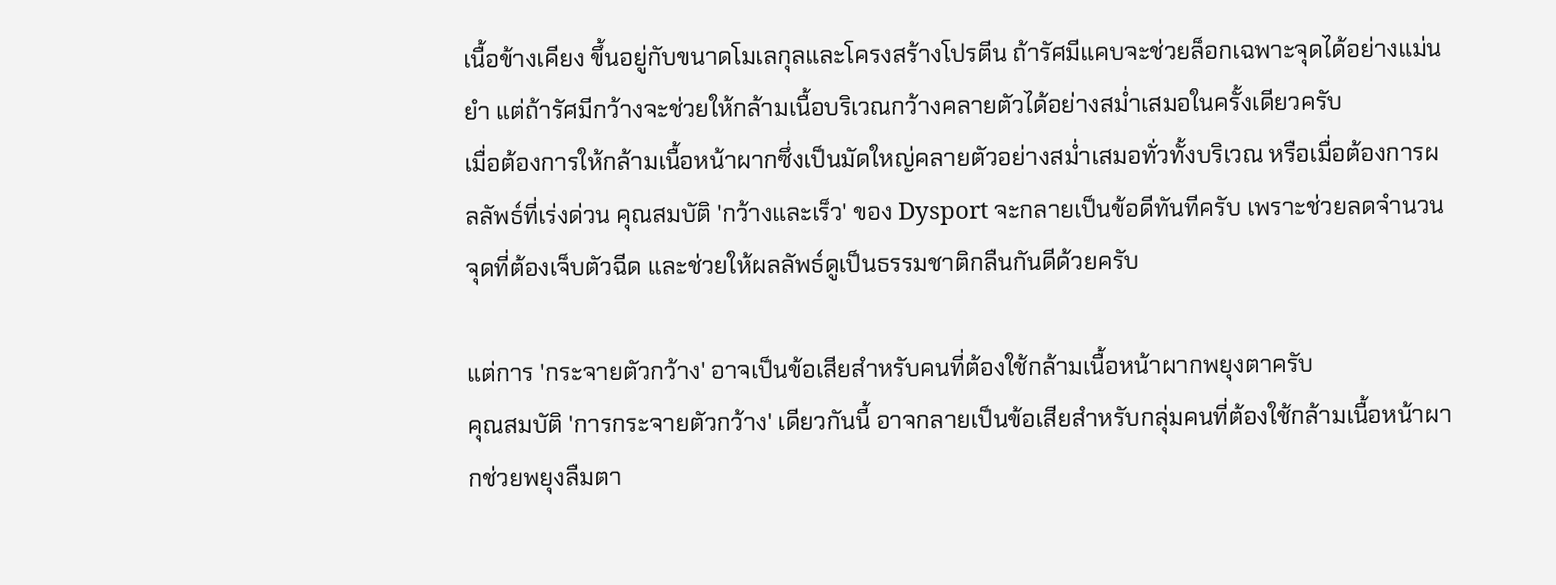เนื้อข้างเคียง ขึ้นอยู่กับขนาดโมเลกุลและโครงสร้างโปรตีน ถ้ารัศมีแคบจะช่วยล็อกเฉพาะจุดได้อย่างแม่นยำ แต่ถ้ารัศมีกว้างจะช่วยให้กล้ามเนื้อบริเวณกว้างคลายตัวได้อย่างสม่ำเสมอในครั้งเดียวครับ
เมื่อต้องการให้กล้ามเนื้อหน้าผากซึ่งเป็นมัดใหญ่คลายตัวอย่างสม่ำเสมอทั่วทั้งบริเวณ หรือเมื่อต้องการผลลัพธ์ที่เร่งด่วน คุณสมบัติ 'กว้างและเร็ว' ของ Dysport จะกลายเป็นข้อดีทันทีครับ เพราะช่วยลดจำนวนจุดที่ต้องเจ็บตัวฉีด และช่วยให้ผลลัพธ์ดูเป็นธรรมชาติกลืนกันดีด้วยครับ

แต่การ 'กระจายตัวกว้าง' อาจเป็นข้อเสียสำหรับคนที่ต้องใช้กล้ามเนื้อหน้าผากพยุงตาครับ
คุณสมบัติ 'การกระจายตัวกว้าง' เดียวกันนี้ อาจกลายเป็นข้อเสียสำหรับกลุ่มคนที่ต้องใช้กล้ามเนื้อหน้าผากช่วยพยุงลืมตา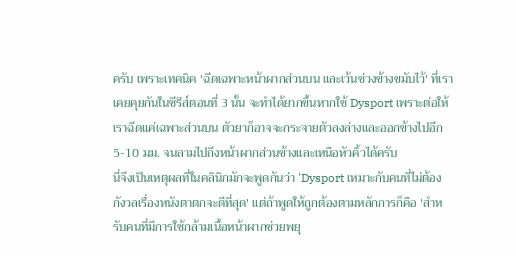ครับ เพราะเทคนิค 'ฉีดเฉพาะหน้าผากส่วนบน และเว้นช่วงข้างขมับไว้' ที่เราเคยคุยกันในซีรีส์ตอนที่ 3 นั้น จะทำได้ยากขึ้นหากใช้ Dysport เพราะต่อให้เราฉีดแค่เฉพาะส่วนบน ตัวยาก็อาจจะกระจายตัวลงล่างและออกข้างไปอีก 5-10 มม. จนลามไปถึงหน้าผากส่วนข้างและเหนือหัวคิ้วได้ครับ
นี่จึงเป็นเหตุผลที่ในคลินิกมักจะพูดกันว่า 'Dysport เหมาะกับคนที่ไม่ต้องกังวลเรื่องหนังตาตกจะดีที่สุด' แต่ถ้าพูดให้ถูกต้องตามหลักการก็คือ 'สำหรับคนที่มีการใช้กล้ามเนื้อหน้าผากช่วยพยุ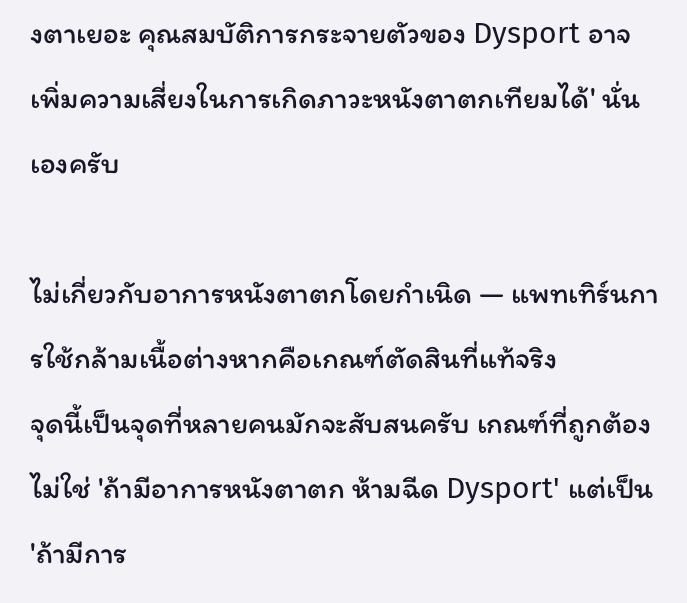งตาเยอะ คุณสมบัติการกระจายตัวของ Dysport อาจเพิ่มความเสี่ยงในการเกิดภาวะหนังตาตกเทียมได้' นั่นเองครับ

ไม่เกี่ยวกับอาการหนังตาตกโดยกำเนิด — แพทเทิร์นการใช้กล้ามเนื้อต่างหากคือเกณฑ์ตัดสินที่แท้จริง
จุดนี้เป็นจุดที่หลายคนมักจะสับสนครับ เกณฑ์ที่ถูกต้องไม่ใช่ 'ถ้ามีอาการหนังตาตก ห้ามฉีด Dysport' แต่เป็น 'ถ้ามีการ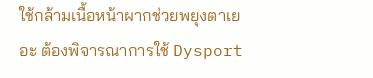ใช้กล้ามเนื้อหน้าผากช่วยพยุงตาเยอะ ต้องพิจารณาการใช้ Dysport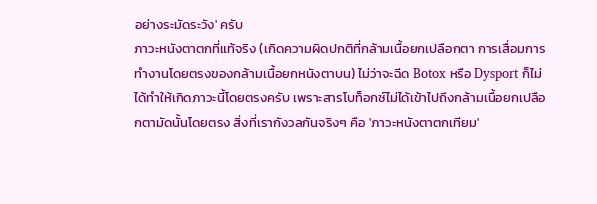อย่างระมัดระวัง' ครับ
ภาวะหนังตาตกที่แท้จริง (เกิดความผิดปกติที่กล้ามเนื้อยกเปลือกตา การเสื่อมการทำงานโดยตรงของกล้ามเนื้อยกหนังตาบน) ไม่ว่าจะฉีด Botox หรือ Dysport ก็ไม่ได้ทำให้เกิดภาวะนี้โดยตรงครับ เพราะสารโบท็อกซ์ไม่ได้เข้าไปถึงกล้ามเนื้อยกเปลือกตามัดนั้นโดยตรง สิ่งที่เรากังวลกันจริงๆ คือ 'ภาวะหนังตาตกเทียม'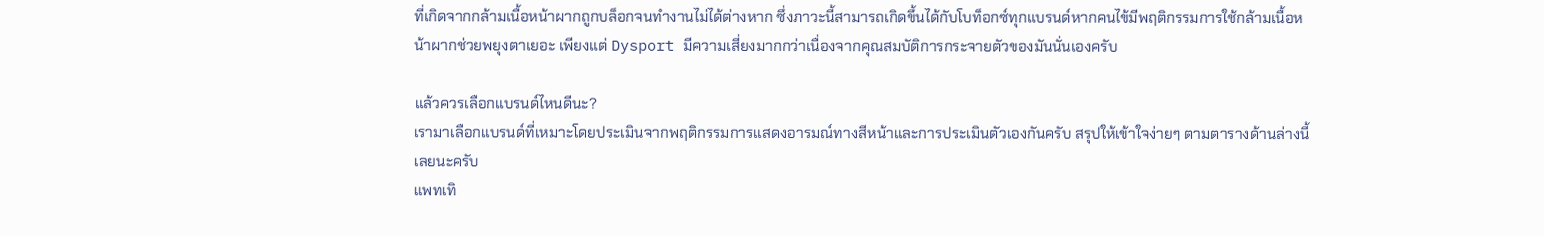ที่เกิดจากกล้ามเนื้อหน้าผากถูกบล็อกจนทำงานไม่ได้ต่างหาก ซึ่งภาวะนี้สามารถเกิดขึ้นได้กับโบท็อกซ์ทุกแบรนด์หากคนไข้มีพฤติกรรมการใช้กล้ามเนื้อหน้าผากช่วยพยุงตาเยอะ เพียงแต่ Dysport มีความเสี่ยงมากกว่าเนื่องจากคุณสมบัติการกระจายตัวของมันนั่นเองครับ

แล้วควรเลือกแบรนด์ไหนดีนะ?
เรามาเลือกแบรนด์ที่เหมาะโดยประเมินจากพฤติกรรมการแสดงอารมณ์ทางสีหน้าและการประเมินตัวเองกันครับ สรุปให้เข้าใจง่ายๆ ตามตารางด้านล่างนี้เลยนะครับ
แพทเทิ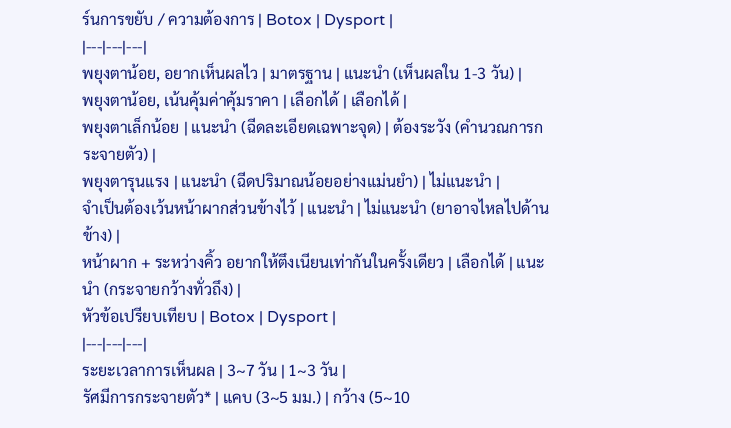ร์นการขยับ / ความต้องการ | Botox | Dysport |
|---|---|---|
พยุงตาน้อย, อยากเห็นผลไว | มาตรฐาน | แนะนำ (เห็นผลใน 1-3 วัน) |
พยุงตาน้อย, เน้นคุ้มค่าคุ้มราคา | เลือกได้ | เลือกได้ |
พยุงตาเล็กน้อย | แนะนำ (ฉีดละเอียดเฉพาะจุด) | ต้องระวัง (คำนวณการกระจายตัว) |
พยุงตารุนแรง | แนะนำ (ฉีดปริมาณน้อยอย่างแม่นยำ) | ไม่แนะนำ |
จำเป็นต้องเว้นหน้าผากส่วนข้างไว้ | แนะนำ | ไม่แนะนำ (ยาอาจไหลไปด้านข้าง) |
หน้าผาก + ระหว่างคิ้ว อยากให้ตึงเนียนเท่ากันในครั้งเดียว | เลือกได้ | แนะนำ (กระจายกว้างทั่วถึง) |
หัวข้อเปรียบเทียบ | Botox | Dysport |
|---|---|---|
ระยะเวลาการเห็นผล | 3~7 วัน | 1~3 วัน |
รัศมีการกระจายตัว* | แคบ (3~5 มม.) | กว้าง (5~10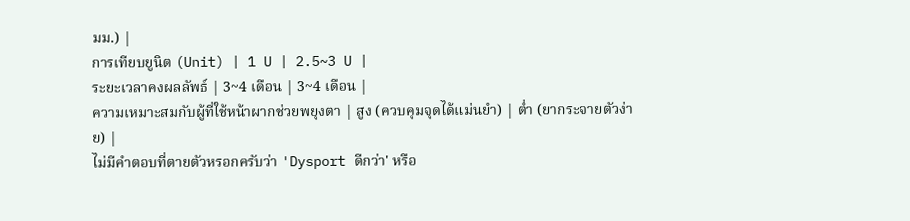มม.) |
การเทียบยูนิต (Unit) | 1 U | 2.5~3 U |
ระยะเวลาคงผลลัพธ์ | 3~4 เดือน | 3~4 เดือน |
ความเหมาะสมกับผู้ที่ใช้หน้าผากช่วยพยุงตา | สูง (ควบคุมจุดได้แม่นยำ) | ต่ำ (ยากระจายตัวง่าย) |
ไม่มีคำตอบที่ตายตัวหรอกครับว่า 'Dysport ดีกว่า' หรือ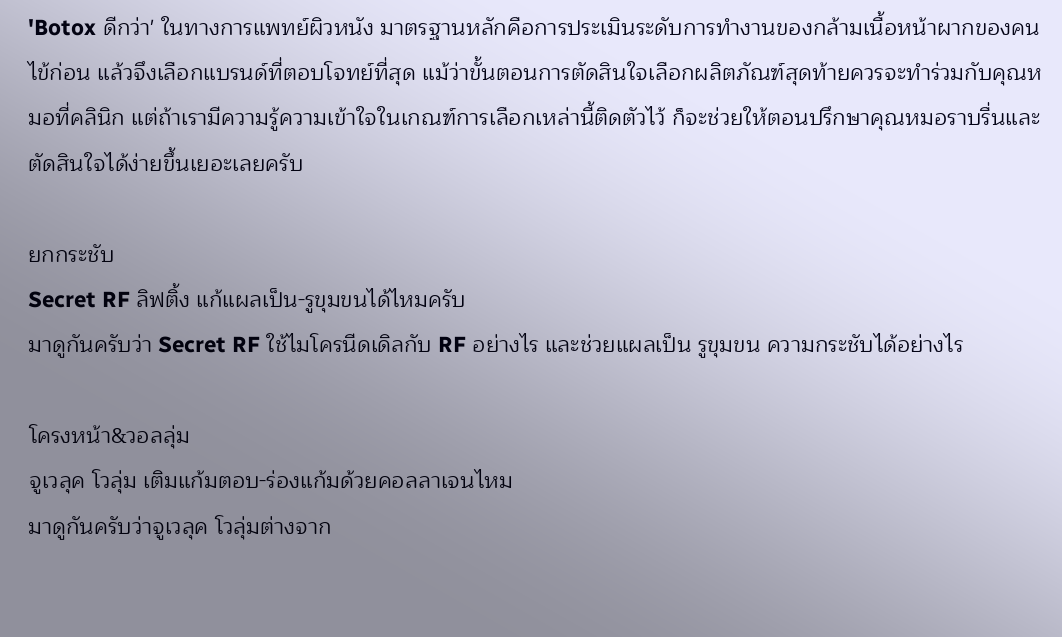'Botox ดีกว่า' ในทางการแพทย์ผิวหนัง มาตรฐานหลักคือการประเมินระดับการทำงานของกล้ามเนื้อหน้าผากของคนไข้ก่อน แล้วจึงเลือกแบรนด์ที่ตอบโจทย์ที่สุด แม้ว่าขั้นตอนการตัดสินใจเลือกผลิตภัณฑ์สุดท้ายควรจะทำร่วมกับคุณหมอที่คลินิก แต่ถ้าเรามีความรู้ความเข้าใจในเกณฑ์การเลือกเหล่านี้ติดตัวไว้ ก็จะช่วยให้ตอนปรึกษาคุณหมอราบรื่นและตัดสินใจได้ง่ายขึ้นเยอะเลยครับ

ยกกระชับ
Secret RF ลิฟติ้ง แก้แผลเป็น-รูขุมขนได้ไหมครับ
มาดูกันครับว่า Secret RF ใช้ไมโครนีดเดิลกับ RF อย่างไร และช่วยแผลเป็น รูขุมขน ความกระชับได้อย่างไร

โครงหน้า&วอลลุ่ม
จูเวลุค โวลุ่ม เติมแก้มตอบ-ร่องแก้มด้วยคอลลาเจนไหม
มาดูกันครับว่าจูเวลุค โวลุ่มต่างจาก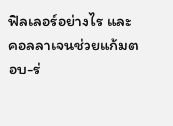ฟิลเลอร์อย่างไร และคอลลาเจนช่วยแก้มตอบ-ร่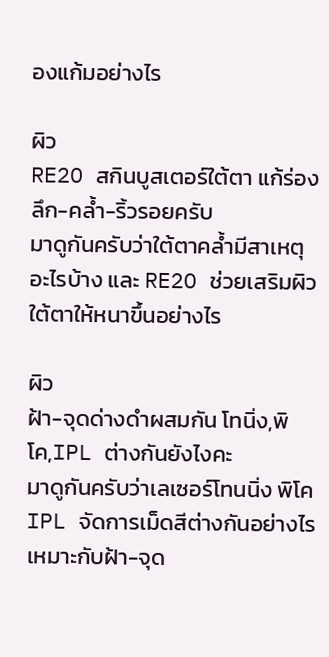องแก้มอย่างไร

ผิว
RE2O สกินบูสเตอร์ใต้ตา แก้ร่องลึก-คล้ำ-ริ้วรอยครับ
มาดูกันครับว่าใต้ตาคล้ำมีสาเหตุอะไรบ้าง และ RE2O ช่วยเสริมผิวใต้ตาให้หนาขึ้นอย่างไร

ผิว
ฝ้า-จุดด่างดำผสมกัน โทนิ่ง,พิโค,IPL ต่างกันยังไงคะ
มาดูกันครับว่าเลเซอร์โทนนิ่ง พิโค IPL จัดการเม็ดสีต่างกันอย่างไร เหมาะกับฝ้า-จุด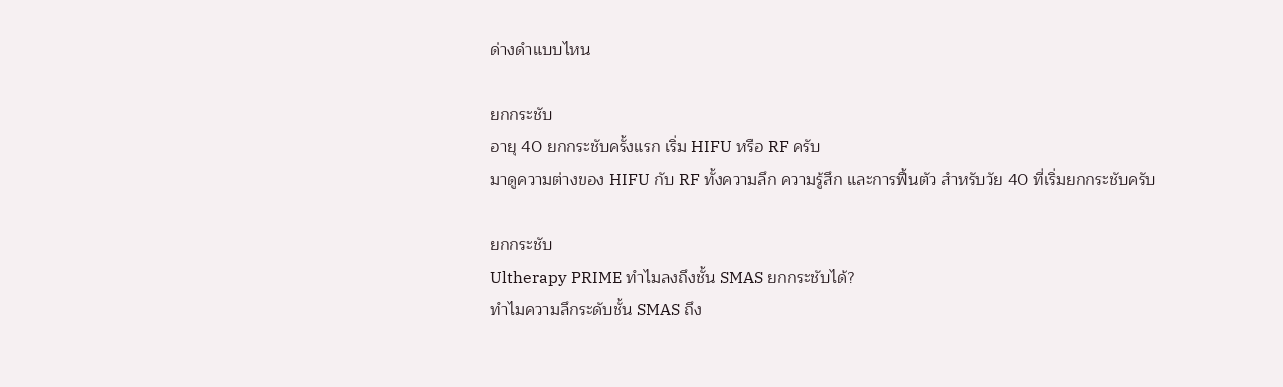ด่างดำแบบไหน

ยกกระชับ
อายุ 40 ยกกระชับครั้งแรก เริ่ม HIFU หรือ RF ครับ
มาดูความต่างของ HIFU กับ RF ทั้งความลึก ความรู้สึก และการฟื้นตัว สำหรับวัย 40 ที่เริ่มยกกระชับครับ

ยกกระชับ
Ultherapy PRIME ทำไมลงถึงชั้น SMAS ยกกระชับได้?
ทำไมความลึกระดับชั้น SMAS ถึง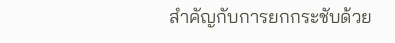สำคัญกับการยกกระชับด้วย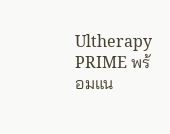Ultherapy PRIME พร้อมแน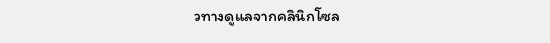วทางดูแลจากคลินิกโซล